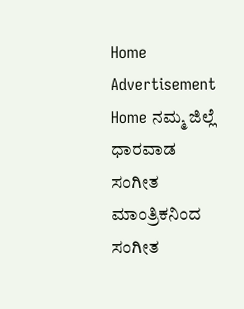Home Advertisement
Home ನಮ್ಮ ಜಿಲ್ಲೆ ಧಾರವಾಡ ಸಂಗೀತ ಮಾಂತ್ರಿಕನಿಂದ ಸಂಗೀತ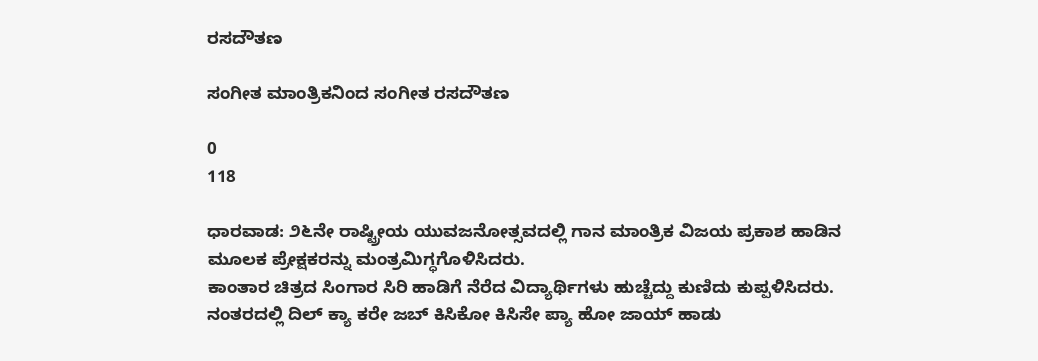ರಸದೌತಣ

ಸಂಗೀತ ಮಾಂತ್ರಿಕನಿಂದ ಸಂಗೀತ ರಸದೌತಣ

0
118

ಧಾರವಾಡ: ೨೬ನೇ ರಾಷ್ಟ್ರೀಯ ಯುವಜನೋತ್ಸವದಲ್ಲಿ ಗಾನ ಮಾಂತ್ರಿಕ ವಿಜಯ ಪ್ರಕಾಶ ಹಾಡಿನ ಮೂಲಕ ಪ್ರೇಕ್ಷಕರನ್ನು ಮಂತ್ರಮಿಗ್ಧಗೊಳಿಸಿದರು.
ಕಾಂತಾರ ಚಿತ್ರದ ಸಿಂಗಾರ ಸಿರಿ ಹಾಡಿಗೆ ನೆರೆದ ವಿದ್ಯಾರ್ಥಿಗಳು ಹುಚ್ಚೆದ್ದು ಕುಣಿದು ಕುಪ್ಪಳಿಸಿದರು. ನಂತರದಲ್ಲಿ ದಿಲ್ ಕ್ಯಾ ಕರೇ ಜಬ್ ಕಿಸಿಕೋ ಕಿಸಿಸೇ ಪ್ಯಾ ಹೋ ಜಾಯ್ ಹಾಡು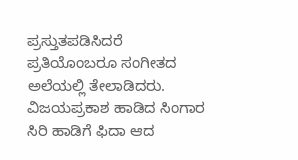ಪ್ರಸ್ತುತಪಡಿಸಿದರೆ ಪ್ರತಿಯೊಂಬರೂ ಸಂಗೀತದ ಅಲೆಯಲ್ಲಿ ತೇಲಾಡಿದರು.
ವಿಜಯಪ್ರಕಾಶ ಹಾಡಿದ ಸಿಂಗಾರ ಸಿರಿ ಹಾಡಿಗೆ ಫಿದಾ ಆದ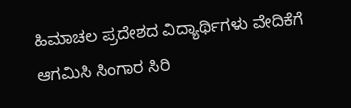ಹಿಮಾಚಲ ಪ್ರದೇಶದ ವಿದ್ಯಾರ್ಥಿಗಳು ವೇದಿಕೆಗೆ ಆಗಮಿಸಿ ಸಿಂಗಾರ ಸಿರಿ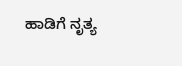ಹಾಡಿಗೆ ನೃತ್ಯ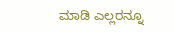ಮಾಡಿ ಎಲ್ಲರನ್ನೂ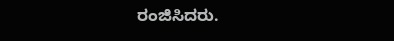ರಂಜಿಸಿದರು.